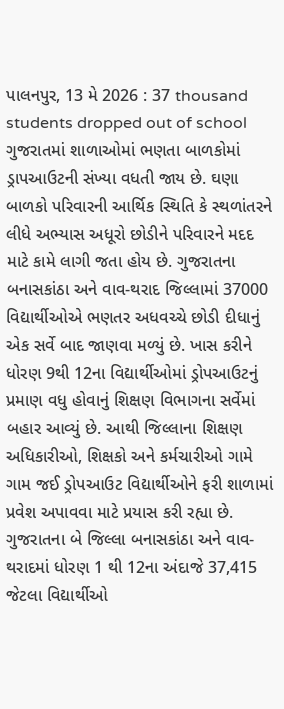પાલનપુર, 13 મે 2026 : 37 thousand students dropped out of school ગુજરાતમાં શાળાઓમાં ભણતા બાળકોમાં ડ્રાપઆઉટની સંખ્યા વધતી જાય છે. ઘણા બાળકો પરિવારની આર્થિક સ્થિતિ કે સ્થળાંતરને લીધે અભ્યાસ અધૂરો છોડીને પરિવારને મદદ માટે કામે લાગી જતા હોય છે. ગુજરાતના બનાસકાંઠા અને વાવ-થરાદ જિલ્લામાં 37000 વિદ્યાર્થીઓએ ભણતર અધવચ્ચે છોડી દીધાનું એક સર્વે બાદ જાણવા મળ્યું છે. ખાસ કરીને ધોરણ 9થી 12ના વિદ્યાર્થીઓમાં ડ્રોપઆઉટનું પ્રમાણ વધુ હોવાનું શિક્ષણ વિભાગના સર્વેમાં બહાર આવ્યું છે. આથી જિલ્લાના શિક્ષણ અધિકારીઓ, શિક્ષકો અને કર્મચારીઓ ગામે ગામ જઈ ડ્રોપઆઉટ વિદ્યાર્થીઓને ફરી શાળામાં પ્રવેશ અપાવવા માટે પ્રયાસ કરી રહ્યા છે.
ગુજરાતના બે જિલ્લા બનાસકાંઠા અને વાવ-થરાદમાં ધોરણ 1 થી 12ના અંદાજે 37,415 જેટલા વિદ્યાર્થીઓ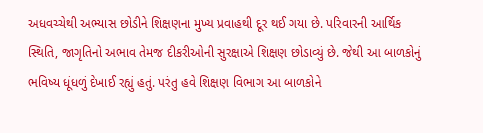અધવચ્ચેથી અભ્યાસ છોડીને શિક્ષણના મુખ્ય પ્રવાહથી દૂર થઈ ગયા છે. પરિવારની આર્થિક સ્થિતિ, જાગૃતિનો અભાવ તેમજ દીકરીઓની સુરક્ષાએ શિક્ષણ છોડાવ્યું છે. જેથી આ બાળકોનું ભવિષ્ય ધૂંધળું દેખાઈ રહ્યું હતું. પરંતુ હવે શિક્ષણ વિભાગ આ બાળકોને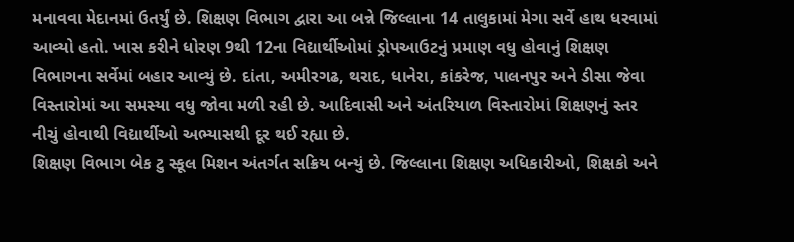મનાવવા મેદાનમાં ઉતર્યું છે. શિક્ષણ વિભાગ દ્વારા આ બન્ને જિલ્લાના 14 તાલુકામાં મેગા સર્વે હાથ ધરવામાં આવ્યો હતો. ખાસ કરીને ધોરણ 9થી 12ના વિદ્યાર્થીઓમાં ડ્રોપઆઉટનું પ્રમાણ વધુ હોવાનું શિક્ષણ વિભાગના સર્વેમાં બહાર આવ્યું છે. દાંતા, અમીરગઢ, થરાદ, ધાનેરા, કાંકરેજ, પાલનપુર અને ડીસા જેવા વિસ્તારોમાં આ સમસ્યા વધુ જોવા મળી રહી છે. આદિવાસી અને અંતરિયાળ વિસ્તારોમાં શિક્ષણનું સ્તર નીચું હોવાથી વિદ્યાર્થીઓ અભ્યાસથી દૂર થઈ રહ્યા છે.
શિક્ષણ વિભાગ બેક ટુ સ્કૂલ મિશન અંતર્ગત સક્રિય બન્યું છે. જિલ્લાના શિક્ષણ અધિકારીઓ, શિક્ષકો અને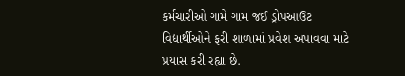કર્મચારીઓ ગામે ગામ જઈ ડ્રોપઆઉટ વિદ્યાર્થીઓને ફરી શાળામાં પ્રવેશ અપાવવા માટે પ્રયાસ કરી રહ્યા છે.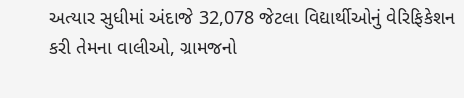અત્યાર સુધીમાં અંદાજે 32,078 જેટલા વિદ્યાર્થીઓનું વેરિફિકેશન કરી તેમના વાલીઓ, ગ્રામજનો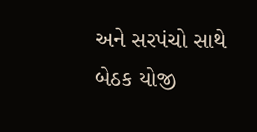અને સરપંચો સાથે બેઠક યોજી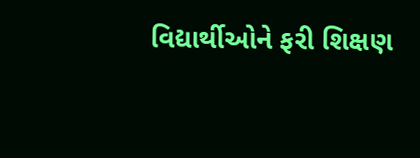વિદ્યાર્થીઓને ફરી શિક્ષણ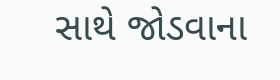સાથે જોડવાના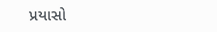પ્રયાસો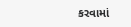કરવામાં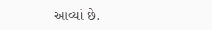આવ્યાં છે.